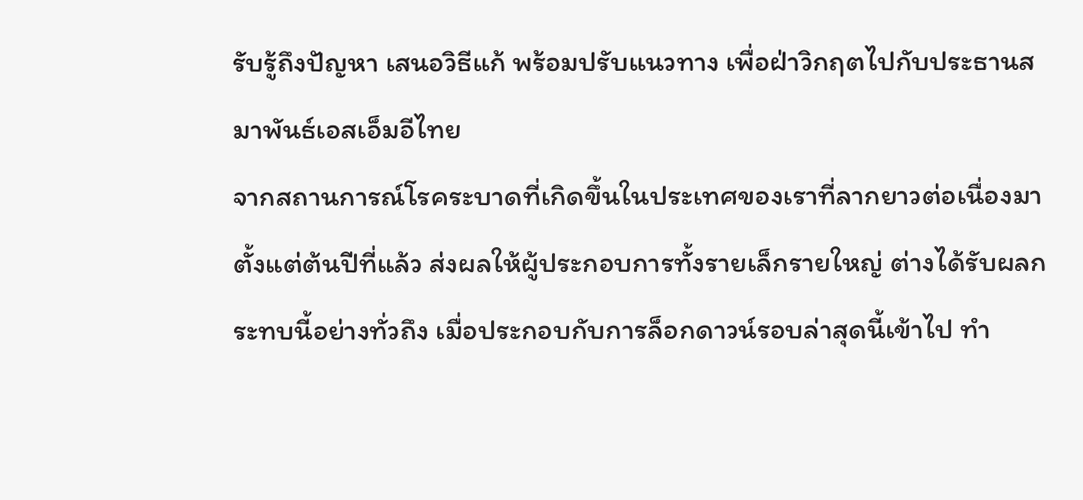รับรู้ถึงปัญหา เสนอวิธีแก้ พร้อมปรับแนวทาง เพื่อฝ่าวิกฤตไปกับประธานสมาพันธ์เอสเอ็มอีไทย
จากสถานการณ์โรคระบาดที่เกิดขึ้นในประเทศของเราที่ลากยาวต่อเนื่องมาตั้งแต่ต้นปีที่แล้ว ส่งผลให้ผู้ประกอบการทั้งรายเล็กรายใหญ่ ต่างได้รับผลกระทบนี้อย่างทั่วถึง เมื่อประกอบกับการล็อกดาวน์รอบล่าสุดนี้เข้าไป ทำ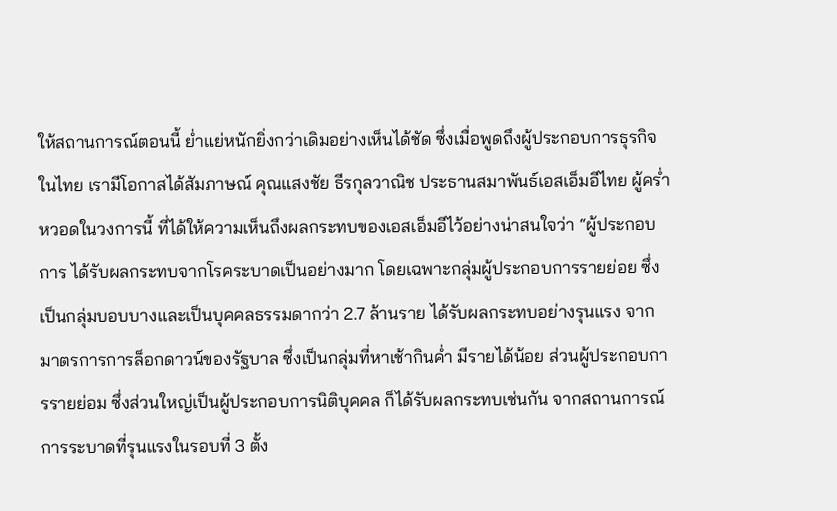ให้สถานการณ์ตอนนี้ ย่ำแย่หนักยิ่งกว่าเดิมอย่างเห็นได้ชัด ซึ่งเมื่อพูดถึงผู้ประกอบการธุรกิจในไทย เรามีโอกาสได้สัมภาษณ์ คุณแสงชัย ธีรกุลวาณิช ประธานสมาพันธ์เอสเอ็มอีไทย ผู้คร่ำหวอดในวงการนี้ ที่ได้ให้ความเห็นถึงผลกระทบของเอสเอ็มอีไว้อย่างน่าสนใจว่า “ผู้ประกอบการ ได้รับผลกระทบจากโรคระบาดเป็นอย่างมาก โดยเฉพาะกลุ่มผู้ประกอบการรายย่อย ซึ่งเป็นกลุ่มบอบบางและเป็นบุคคลธรรมดากว่า 2.7 ล้านราย ได้รับผลกระทบอย่างรุนแรง จากมาตรการการล็อกดาวน์ของรัฐบาล ซึ่งเป็นกลุ่มที่หาเช้ากินค่ำ มีรายได้น้อย ส่วนผู้ประกอบการรายย่อม ซึ่งส่วนใหญ่เป็นผู้ประกอบการนิติบุคคล ก็ได้รับผลกระทบเช่นกัน จากสถานการณ์การระบาดที่รุนแรงในรอบที่ 3 ตั้ง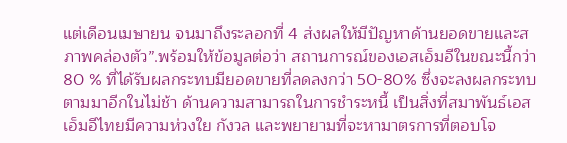แต่เดือนเมษายน จนมาถึงระลอกที่ 4 ส่งผลให้มีปัญหาด้านยอดขายและสภาพคล่องตัว”.พร้อมให้ข้อมูลต่อว่า สถานการณ์ของเอสเอ็มอีในขณะนี้กว่า 80 % ที่ได้รับผลกระทบมียอดขายที่ลดลงกว่า 50-80% ซึ่งจะลงผลกระทบตามมาอีกในไม่ช้า ด้านความสามารถในการชำระหนี้ เป็นสิ่งที่สมาพันธ์เอสเอ็มอีไทยมีความห่วงใย กังวล และพยายามที่จะหามาตรการที่ตอบโจ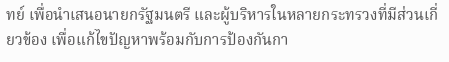ทย์ เพื่อนำเสนอนายกรัฐมนตรี และผู้บริหารในหลายกระทรวงที่มีส่วนเกี่ยวข้อง เพื่อแก้ไขปัญหาพร้อมกับการป้องกันกา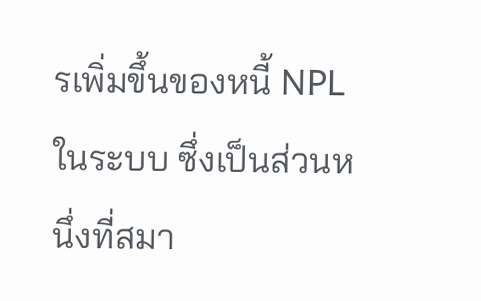รเพิ่มขึ้นของหนี้ NPL ในระบบ ซึ่งเป็นส่วนหนึ่งที่สมา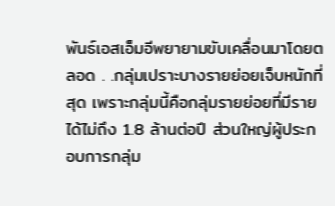พันธ์เอสเอ็มอีพยายามขับเคลื่อนมาโดยตลอด . .กลุ่มเปราะบางรายย่อยเจ็บหนักที่สุด เพราะกลุ่มนี้คือกลุ่มรายย่อยที่มีรายได้ไม่ถึง 1.8 ล้านต่อปี ส่วนใหญ่ผู้ประกอบการกลุ่ม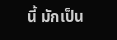นี้ มักเป็น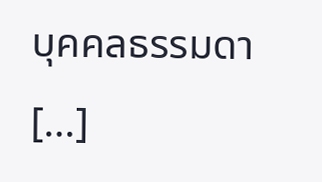บุคคลธรรมดา […]